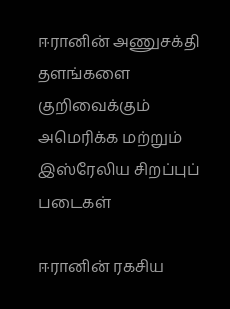ஈரானின் அணுசக்தி தளங்களை குறிவைக்கும் அமெரிக்க மற்றும் இஸ்ரேலிய சிறப்புப் படைகள்

ஈரானின் ரகசிய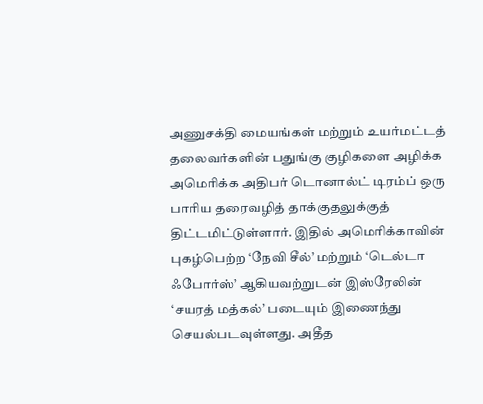அணுசக்தி மையங்கள் மற்றும் உயர்மட்டத் தலைவர்களின் பதுங்கு குழிகளை அழிக்க அமெரிக்க அதிபர் டொனால்ட் டிரம்ப் ஒரு பாரிய தரைவழித் தாக்குதலுக்குத் திட்டமிட்டுள்ளார். இதில் அமெரிக்காவின் புகழ்பெற்ற ‘நேவி சீல்’ மற்றும் ‘டெல்டா ஃபோர்ஸ்’ ஆகியவற்றுடன் இஸ்ரேலின் ‘சயரத் மத்கல்’ படையும் இணைந்து செயல்படவுள்ளது. அதீத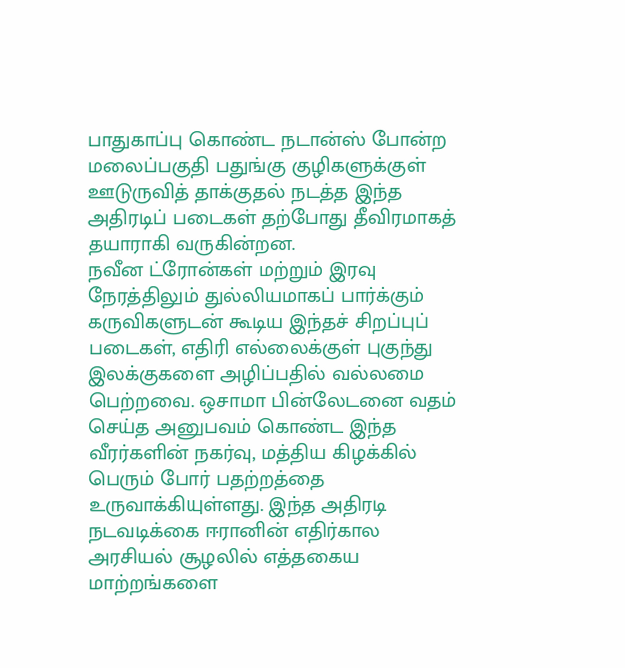பாதுகாப்பு கொண்ட நடான்ஸ் போன்ற மலைப்பகுதி பதுங்கு குழிகளுக்குள் ஊடுருவித் தாக்குதல் நடத்த இந்த அதிரடிப் படைகள் தற்போது தீவிரமாகத் தயாராகி வருகின்றன.
நவீன ட்ரோன்கள் மற்றும் இரவு நேரத்திலும் துல்லியமாகப் பார்க்கும் கருவிகளுடன் கூடிய இந்தச் சிறப்புப் படைகள், எதிரி எல்லைக்குள் புகுந்து இலக்குகளை அழிப்பதில் வல்லமை பெற்றவை. ஒசாமா பின்லேடனை வதம் செய்த அனுபவம் கொண்ட இந்த வீரர்களின் நகர்வு, மத்திய கிழக்கில் பெரும் போர் பதற்றத்தை உருவாக்கியுள்ளது. இந்த அதிரடி நடவடிக்கை ஈரானின் எதிர்கால அரசியல் சூழலில் எத்தகைய மாற்றங்களை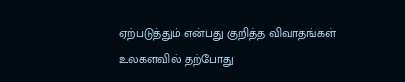ஏற்படுத்தும் என்பது குறித்த விவாதங்கள் உலகளவில் தற்போது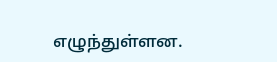எழுந்துள்ளன.